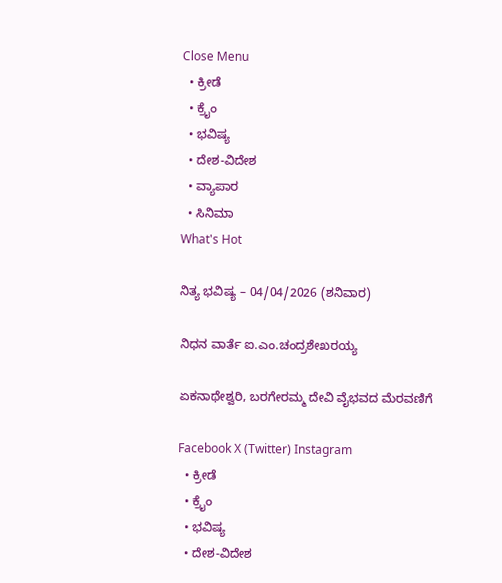Close Menu
  • ಕ್ರೀಡೆ
  • ಕ್ರೈಂ
  • ಭವಿಷ್ಯ
  • ದೇಶ-ವಿದೇಶ
  • ವ್ಯಾಪಾರ
  • ಸಿನಿಮಾ
What's Hot

ನಿತ್ಯ ಭವಿಷ್ಯ – 04/04/2026 (ಶನಿವಾರ)

ನಿಧನ ವಾರ್ತೆ ಐ.ಎಂ.ಚಂದ್ರಶೇಖರಯ್ಯ

ಏಕನಾಥೇಶ್ವರಿ, ಬರಗೇರಮ್ಮ ದೇವಿ ವೈಭವದ ಮೆರವಣಿಗೆ

Facebook X (Twitter) Instagram
  • ಕ್ರೀಡೆ
  • ಕ್ರೈಂ
  • ಭವಿಷ್ಯ
  • ದೇಶ-ವಿದೇಶ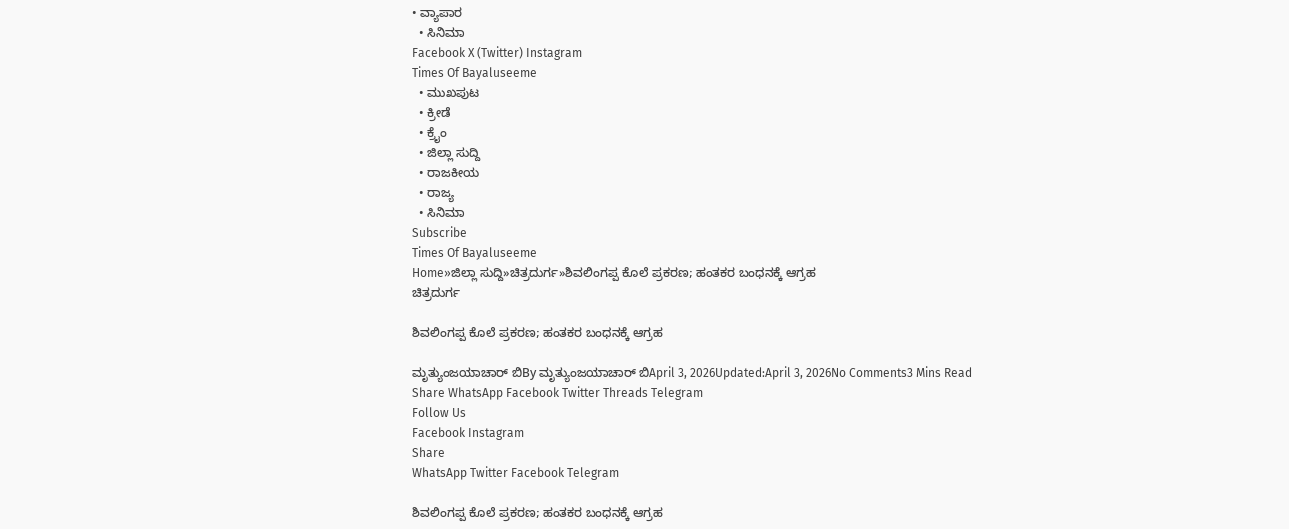• ವ್ಯಾಪಾರ
  • ಸಿನಿಮಾ
Facebook X (Twitter) Instagram
Times Of Bayaluseeme
  • ಮುಖಪುಟ
  • ಕ್ರೀಡೆ
  • ಕ್ರೈಂ
  • ಜಿಲ್ಲಾ ಸುದ್ದಿ
  • ರಾಜಕೀಯ
  • ರಾಜ್ಯ
  • ಸಿನಿಮಾ
Subscribe
Times Of Bayaluseeme
Home»ಜಿಲ್ಲಾ ಸುದ್ದಿ»ಚಿತ್ರದುರ್ಗ»ಶಿವಲಿಂಗಪ್ಪ ಕೊಲೆ ಪ್ರಕರಣ; ಹಂತಕರ ಬಂಧನಕ್ಕೆ ಆಗ್ರಹ
ಚಿತ್ರದುರ್ಗ

ಶಿವಲಿಂಗಪ್ಪ ಕೊಲೆ ಪ್ರಕರಣ; ಹಂತಕರ ಬಂಧನಕ್ಕೆ ಆಗ್ರಹ

ಮೃತ್ಯುಂಜಯಾಚಾರ್ ಬಿBy ಮೃತ್ಯುಂಜಯಾಚಾರ್ ಬಿApril 3, 2026Updated:April 3, 2026No Comments3 Mins Read
Share WhatsApp Facebook Twitter Threads Telegram
Follow Us
Facebook Instagram
Share
WhatsApp Twitter Facebook Telegram

ಶಿವಲಿಂಗಪ್ಪ ಕೊಲೆ ಪ್ರಕರಣ; ಹಂತಕರ ಬಂಧನಕ್ಕೆ ಆಗ್ರಹ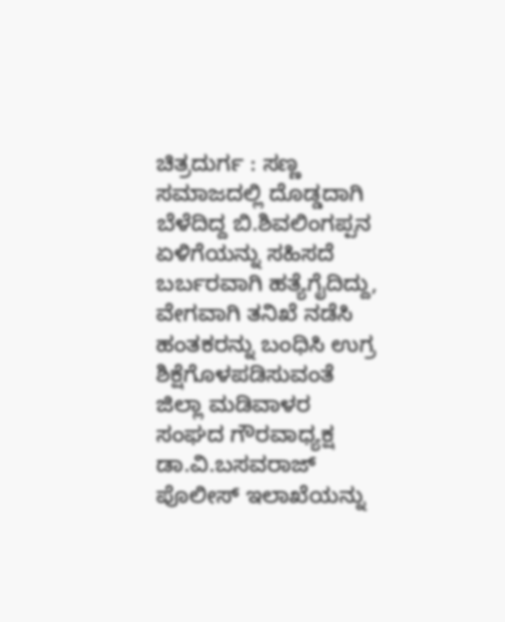ಚಿತ್ರದುರ್ಗ : ಸಣ್ಣ ಸಮಾಜದಲ್ಲಿ ದೊಡ್ಡದಾಗಿ ಬೆಳೆದಿದ್ದ ಬಿ.ಶಿವಲಿಂಗಪ್ಪನ ಏಳಿಗೆಯನ್ನು ಸಹಿಸದೆ ಬರ್ಬರವಾಗಿ ಹತ್ಯೆಗೈದಿದ್ದು, ವೇಗವಾಗಿ ತನಿಖೆ ನಡೆಸಿ ಹಂತಕರನ್ನು ಬಂಧಿಸಿ ಉಗ್ರ ಶಿಕ್ಷೆಗೊಳಪಡಿಸುವಂತೆ ಜಿಲ್ಲಾ ಮಡಿವಾಳರ ಸಂಘದ ಗೌರವಾಧ್ಯಕ್ಷ ಡಾ.ವಿ.ಬಸವರಾಜ್ ಪೊಲೀಸ್ ಇಲಾಖೆಯನ್ನು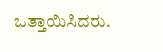ಒತ್ತಾಯಿಸಿದರು.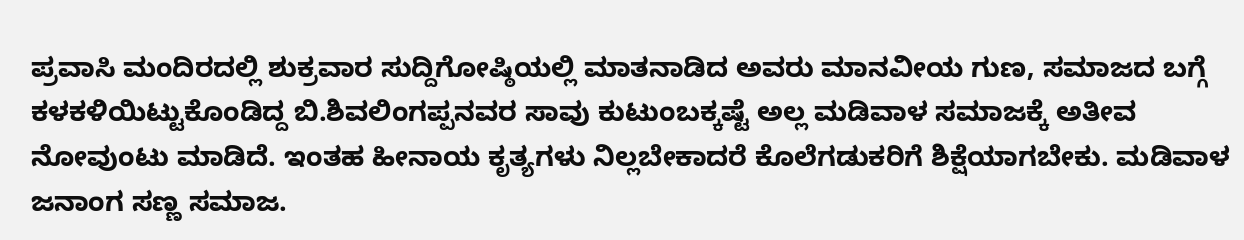ಪ್ರವಾಸಿ ಮಂದಿರದಲ್ಲಿ ಶುಕ್ರವಾರ ಸುದ್ದಿಗೋಷ್ಠಿಯಲ್ಲಿ ಮಾತನಾಡಿದ ಅವರು ಮಾನವೀಯ ಗುಣ, ಸಮಾಜದ ಬಗ್ಗೆ ಕಳಕಳಿಯಿಟ್ಟುಕೊಂಡಿದ್ದ ಬಿ.ಶಿವಲಿಂಗಪ್ಪನವರ ಸಾವು ಕುಟುಂಬಕ್ಕಷ್ಟೆ ಅಲ್ಲ ಮಡಿವಾಳ ಸಮಾಜಕ್ಕೆ ಅತೀವ ನೋವುಂಟು ಮಾಡಿದೆ. ಇಂತಹ ಹೀನಾಯ ಕೃತ್ಯಗಳು ನಿಲ್ಲಬೇಕಾದರೆ ಕೊಲೆಗಡುಕರಿಗೆ ಶಿಕ್ಷೆಯಾಗಬೇಕು. ಮಡಿವಾಳ ಜನಾಂಗ ಸಣ್ಣ ಸಮಾಜ.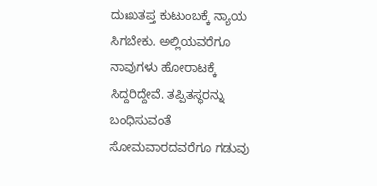ದುಃಖತಪ್ತ ಕುಟುಂಬಕ್ಕೆ ನ್ಯಾಯ ಸಿಗಬೇಕು. ಅಲ್ಲಿಯವರೆಗೂ ನಾವುಗಳು ಹೋರಾಟಕ್ಕೆ ಸಿದ್ದರಿದ್ದೇವೆ. ತಪ್ಪಿತಸ್ಥರನ್ನು ಬಂಧಿಸುವಂತೆ ಸೋಮವಾರದವರೆಗೂ ಗಡುವು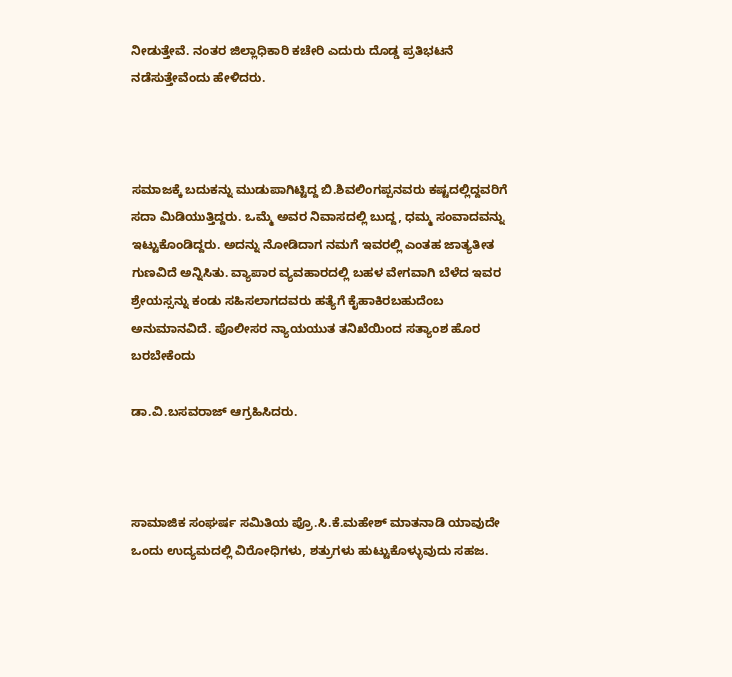ನೀಡುತ್ತೇವೆ. ನಂತರ ಜಿಲ್ಲಾಧಿಕಾರಿ ಕಚೇರಿ ಎದುರು ದೊಡ್ಡ ಪ್ರತಿಭಟನೆ ನಡೆಸುತ್ತೇವೆಂದು ಹೇಳಿದರು.



ಸಮಾಜಕ್ಕೆ ಬದುಕನ್ನು ಮುಡುಪಾಗಿಟ್ಟಿದ್ದ ಬಿ.ಶಿವಲಿಂಗಪ್ಪನವರು ಕಷ್ಟದಲ್ಲಿದ್ದವರಿಗೆ ಸದಾ ಮಿಡಿಯುತ್ತಿದ್ದರು. ಒಮ್ಮೆ ಅವರ ನಿವಾಸದಲ್ಲಿ ಬುದ್ದ, ಧಮ್ಮ ಸಂವಾದವನ್ನು ಇಟ್ಟುಕೊಂಡಿದ್ದರು. ಅದನ್ನು ನೋಡಿದಾಗ ನಮಗೆ ಇವರಲ್ಲಿ ಎಂತಹ ಜಾತ್ಯತೀತ ಗುಣವಿದೆ ಅನ್ನಿಸಿತು. ವ್ಯಾಪಾರ ವ್ಯವಹಾರದಲ್ಲಿ ಬಹಳ ವೇಗವಾಗಿ ಬೆಳೆದ ಇವರ ಶ್ರೇಯಸ್ಸನ್ನು ಕಂಡು ಸಹಿಸಲಾಗದವರು ಹತ್ಯೆಗೆ ಕೈಹಾಕಿರಬಹುದೆಂಬ ಅನುಮಾನವಿದೆ. ಪೊಲೀಸರ ನ್ಯಾಯಯುತ ತನಿಖೆಯಿಂದ ಸತ್ಯಾಂಶ ಹೊರ ಬರಬೇಕೆಂದು

ಡಾ.ವಿ.ಬಸವರಾಜ್ ಆಗ್ರಹಿಸಿದರು.



ಸಾಮಾಜಿಕ ಸಂಘರ್ಷ ಸಮಿತಿಯ ಪ್ರೊ.ಸಿ.ಕೆ.ಮಹೇಶ್ ಮಾತನಾಡಿ ಯಾವುದೇ ಒಂದು ಉದ್ಯಮದಲ್ಲಿ ವಿರೋಧಿಗಳು, ಶತ್ರುಗಳು ಹುಟ್ಟುಕೊಳ್ಳುವುದು ಸಹಜ.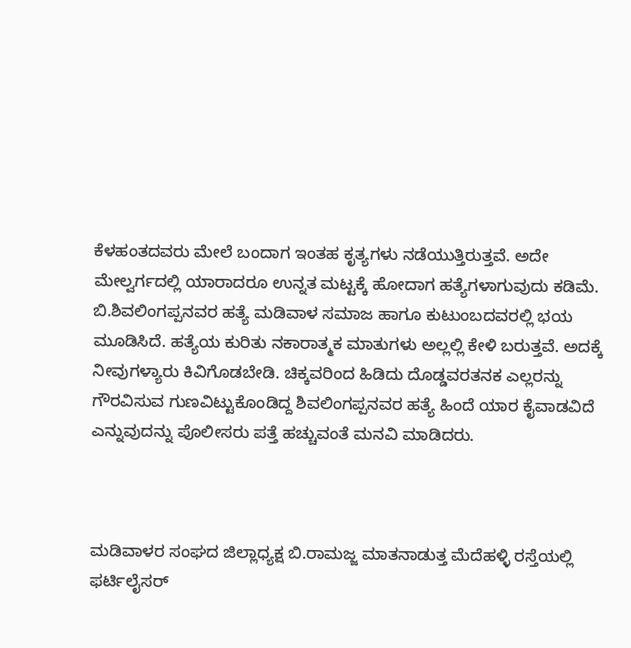ಕೆಳಹಂತದವರು ಮೇಲೆ ಬಂದಾಗ ಇಂತಹ ಕೃತ್ಯಗಳು ನಡೆಯುತ್ತಿರುತ್ತವೆ. ಅದೇ ಮೇಲ್ವರ್ಗದಲ್ಲಿ ಯಾರಾದರೂ ಉನ್ನತ ಮಟ್ಟಕ್ಕೆ ಹೋದಾಗ ಹತ್ಯೆಗಳಾಗುವುದು ಕಡಿಮೆ. ಬಿ.ಶಿವಲಿಂಗಪ್ಪನವರ ಹತ್ಯೆ ಮಡಿವಾಳ ಸಮಾಜ ಹಾಗೂ ಕುಟುಂಬದವರಲ್ಲಿ ಭಯ ಮೂಡಿಸಿದೆ. ಹತ್ಯೆಯ ಕುರಿತು ನಕಾರಾತ್ಮಕ ಮಾತುಗಳು ಅಲ್ಲಲ್ಲಿ ಕೇಳಿ ಬರುತ್ತವೆ. ಅದಕ್ಕೆ ನೀವುಗಳ್ಯಾರು ಕಿವಿಗೊಡಬೇಡಿ. ಚಿಕ್ಕವರಿಂದ ಹಿಡಿದು ದೊಡ್ಡವರತನಕ ಎಲ್ಲರನ್ನು ಗೌರವಿಸುವ ಗುಣವಿಟ್ಟುಕೊಂಡಿದ್ದ ಶಿವಲಿಂಗಪ್ಪನವರ ಹತ್ಯೆ ಹಿಂದೆ ಯಾರ ಕೈವಾಡವಿದೆ ಎನ್ನುವುದನ್ನು ಪೊಲೀಸರು ಪತ್ತೆ ಹಚ್ಚುವಂತೆ ಮನವಿ ಮಾಡಿದರು.



ಮಡಿವಾಳರ ಸಂಘದ ಜಿಲ್ಲಾಧ್ಯಕ್ಷ ಬಿ.ರಾಮಜ್ಜ ಮಾತನಾಡುತ್ತ ಮೆದೆಹಳ್ಳಿ ರಸ್ತೆಯಲ್ಲಿ ಫರ್ಟಿಲೈಸರ್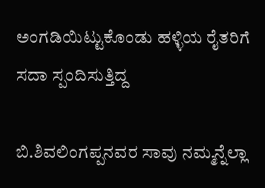ಅಂಗಡಿಯಿಟ್ಟುಕೊಂಡು ಹಳ್ಳಿಯ ರೈತರಿಗೆ ಸದಾ ಸ್ಪಂದಿಸುತ್ತಿದ್ದ

ಬಿ.ಶಿವಲಿಂಗಪ್ಪನವರ ಸಾವು ನಮ್ಮನ್ನೆಲ್ಲಾ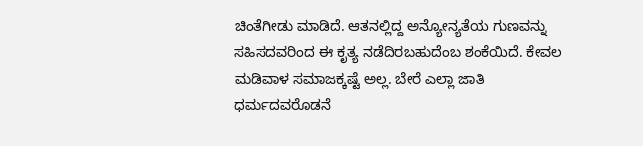ಚಿಂತೆಗೀಡು ಮಾಡಿದೆ. ಆತನಲ್ಲಿದ್ದ ಅನ್ಯೋನ್ಯತೆಯ ಗುಣವನ್ನು ಸಹಿಸದವರಿಂದ ಈ ಕೃತ್ಯ ನಡೆದಿರಬಹುದೆಂಬ ಶಂಕೆಯಿದೆ. ಕೇವಲ ಮಡಿವಾಳ ಸಮಾಜಕ್ಕಷ್ಟೆ ಅಲ್ಲ. ಬೇರೆ ಎಲ್ಲಾ ಜಾತಿ ಧರ್ಮದವರೊಡನೆ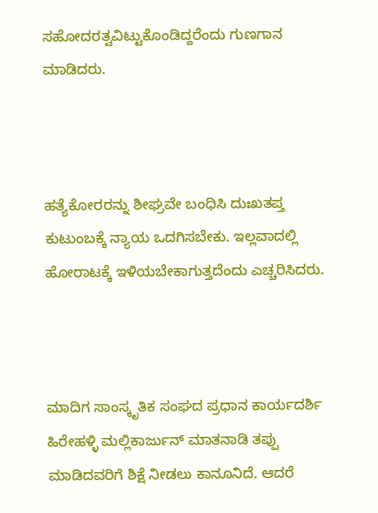ಸಹೋದರತ್ವವಿಟ್ಟುಕೊಂಡಿದ್ದರೆಂದು ಗುಣಗಾನ ಮಾಡಿದರು.



ಹತ್ಯೆಕೋರರನ್ನು ಶೀಘ್ರವೇ ಬಂಧಿಸಿ ದುಃಖತಪ್ತ ಕುಟುಂಬಕ್ಕೆ ನ್ಯಾಯ ಒದಗಿಸಬೇಕು. ಇಲ್ಲವಾದಲ್ಲಿ ಹೋರಾಟಕ್ಕೆ ಇಳಿಯಬೇಕಾಗುತ್ತದೆಂದು ಎಚ್ಚರಿಸಿದರು.



ಮಾದಿಗ ಸಾಂಸ್ಕೃತಿಕ ಸಂಘದ ಪ್ರಧಾನ ಕಾರ್ಯದರ್ಶಿ ಹಿರೇಹಳ್ಳಿ ಮಲ್ಲಿಕಾರ್ಜುನ್ ಮಾತನಾಡಿ ತಪ್ಪು ಮಾಡಿದವರಿಗೆ ಶಿಕ್ಷೆ ನೀಡಲು ಕಾನೂನಿದೆ. ಆದರೆ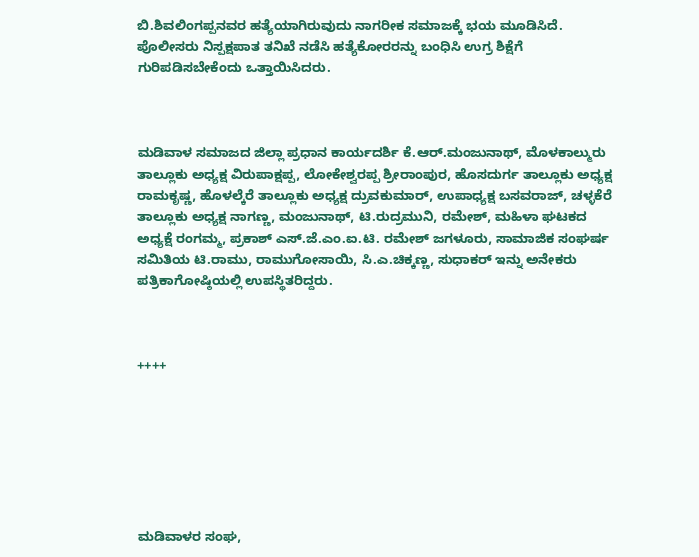ಬಿ.ಶಿವಲಿಂಗಪ್ಪನವರ ಹತ್ಯೆಯಾಗಿರುವುದು ನಾಗರೀಕ ಸಮಾಜಕ್ಕೆ ಭಯ ಮೂಡಿಸಿದೆ. ಪೊಲೀಸರು ನಿಸ್ಪಕ್ಷಪಾತ ತನಿಖೆ ನಡೆಸಿ ಹತ್ಯೆಕೋರರನ್ನು ಬಂಧಿಸಿ ಉಗ್ರ ಶಿಕ್ಷೆಗೆ ಗುರಿಪಡಿಸಬೇಕೆಂದು ಒತ್ತಾಯಿಸಿದರು.



ಮಡಿವಾಳ ಸಮಾಜದ ಜಿಲ್ಲಾ ಪ್ರಧಾನ ಕಾರ್ಯದರ್ಶಿ ಕೆ.ಆರ್.ಮಂಜುನಾಥ್, ಮೊಳಕಾಲ್ಮುರು ತಾಲ್ಲೂಕು ಅಧ್ಯಕ್ಷ ವಿರುಪಾಕ್ಷಪ್ಪ, ಲೋಕೇಶ್ವರಪ್ಪ ಶ್ರೀರಾಂಪುರ, ಹೊಸದುರ್ಗ ತಾಲ್ಲೂಕು ಅಧ್ಯಕ್ಷ ರಾಮಕೃಷ್ಣ, ಹೊಳಲ್ಕೆರೆ ತಾಲ್ಲೂಕು ಅಧ್ಯಕ್ಷ ದ್ರುವಕುಮಾರ್, ಉಪಾಧ್ಯಕ್ಷ ಬಸವರಾಜ್, ಚಳ್ಳಕೆರೆ ತಾಲ್ಲೂಕು ಅಧ್ಯಕ್ಷ ನಾಗಣ್ಣ, ಮಂಜುನಾಥ್, ಟಿ.ರುದ್ರಮುನಿ, ರಮೇಶ್, ಮಹಿಳಾ ಘಟಕದ ಅಧ್ಯಕ್ಷೆ ರಂಗಮ್ಮ, ಪ್ರಕಾಶ್ ಎಸ್.ಜೆ.ಎಂ.ಐ.ಟಿ. ರಮೇಶ್ ಜಗಳೂರು, ಸಾಮಾಜಿಕ ಸಂಘರ್ಷ ಸಮಿತಿಯ ಟಿ.ರಾಮು, ರಾಮುಗೋಸಾಯಿ, ಸಿ.ಎ.ಚಿಕ್ಕಣ್ಣ, ಸುಧಾಕರ್ ಇನ್ನು ಅನೇಕರು ಪತ್ರಿಕಾಗೋಷ್ಠಿಯಲ್ಲಿ ಉಪಸ್ಥಿತರಿದ್ದರು.



++++







ಮಡಿವಾಳರ ಸಂಘ,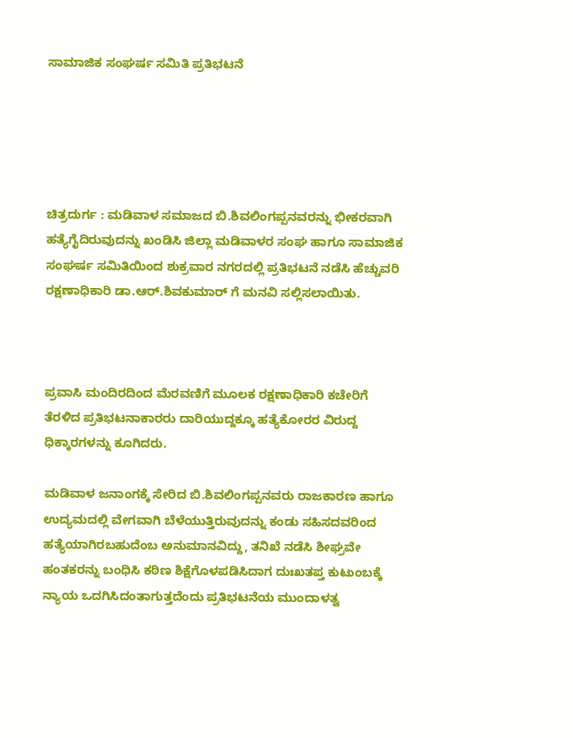ಸಾಮಾಜಿಕ ಸಂಘರ್ಷ ಸಮಿತಿ ಪ್ರತಿಭಟನೆ





ಚಿತ್ರದುರ್ಗ : ಮಡಿವಾಳ ಸಮಾಜದ ಬಿ.ಶಿವಲಿಂಗಪ್ಪನವರನ್ನು ಭೀಕರವಾಗಿ ಹತ್ಯೆಗೈದಿರುವುದನ್ನು ಖಂಡಿಸಿ ಜಿಲ್ಲಾ ಮಡಿವಾಳರ ಸಂಘ ಹಾಗೂ ಸಾಮಾಜಿಕ ಸಂಘರ್ಷ ಸಮಿತಿಯಿಂದ ಶುಕ್ರವಾರ ನಗರದಲ್ಲಿ ಪ್ರತಿಭಟನೆ ನಡೆಸಿ ಹೆಚ್ಚುವರಿ ರಕ್ಷಣಾಧಿಕಾರಿ ಡಾ.ಆರ್.ಶಿವಕುಮಾರ್ ಗೆ ಮನವಿ ಸಲ್ಲಿಸಲಾಯಿತು.



ಪ್ರವಾಸಿ ಮಂದಿರದಿಂದ ಮೆರವಣಿಗೆ ಮೂಲಕ ರಕ್ಷಣಾಧಿಕಾರಿ ಕಚೇರಿಗೆ ತೆರಳಿದ ಪ್ರತಿಭಟನಾಕಾರರು ದಾರಿಯುದ್ದಕ್ಕೂ ಹತ್ಯೆಕೋರರ ವಿರುದ್ದ ಧಿಕ್ಕಾರಗಳನ್ನು ಕೂಗಿದರು.

ಮಡಿವಾಳ ಜನಾಂಗಕ್ಕೆ ಸೇರಿದ ಬಿ.ಶಿವಲಿಂಗಪ್ಪನವರು ರಾಜಕಾರಣ ಹಾಗೂ ಉದ್ಯಮದಲ್ಲಿ ವೇಗವಾಗಿ ಬೆಳೆಯುತ್ತಿರುವುದನ್ನು ಕಂಡು ಸಹಿಸದವರಿಂದ ಹತ್ಯೆಯಾಗಿರಬಹುದೆಂಬ ಅನುಮಾನವಿದ್ದು, ತನಿಖೆ ನಡೆಸಿ ಶೀಘ್ರವೇ ಹಂತಕರನ್ನು ಬಂಧಿಸಿ ಕಠಿಣ ಶಿಕ್ಷೆಗೊಳಪಡಿಸಿದಾಗ ದುಃಖತಪ್ತ ಕುಟುಂಬಕ್ಕೆ ನ್ಯಾಯ ಒದಗಿಸಿದಂತಾಗುತ್ತದೆಂದು ಪ್ರತಿಭಟನೆಯ ಮುಂದಾಳತ್ವ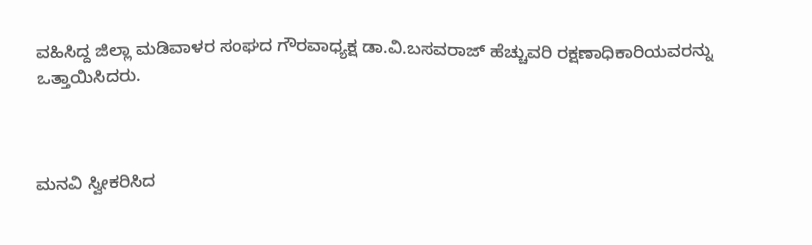ವಹಿಸಿದ್ದ ಜಿಲ್ಲಾ ಮಡಿವಾಳರ ಸಂಘದ ಗೌರವಾಧ್ಯಕ್ಷ ಡಾ.ವಿ.ಬಸವರಾಜ್ ಹೆಚ್ಚುವರಿ ರಕ್ಷಣಾಧಿಕಾರಿಯವರನ್ನು ಒತ್ತಾಯಿಸಿದರು.



ಮನವಿ ಸ್ವೀಕರಿಸಿದ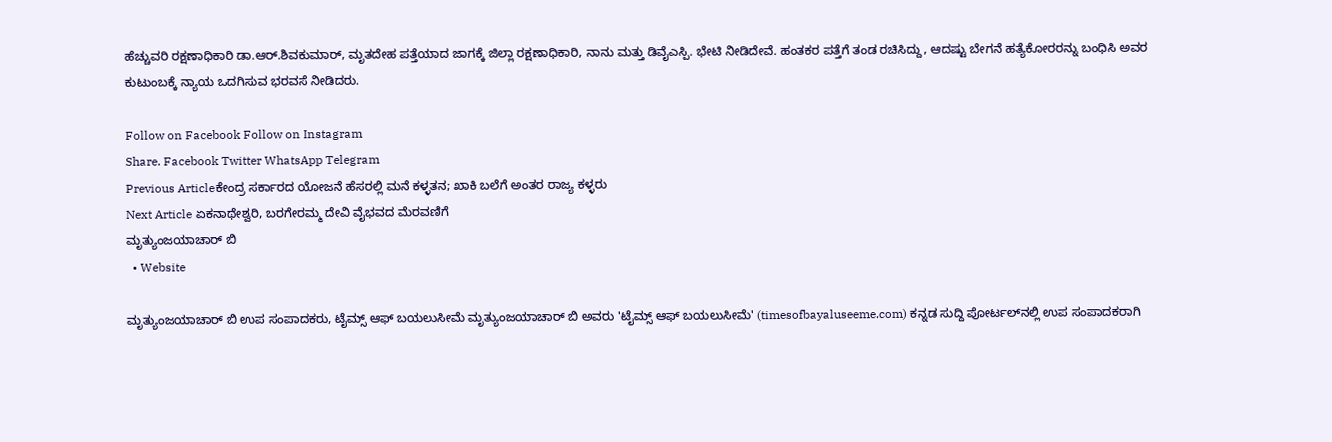ಹೆಚ್ಚುವರಿ ರಕ್ಷಣಾಧಿಕಾರಿ ಡಾ.ಆರ್.ಶಿವಕುಮಾರ್, ಮೃತದೇಹ ಪತ್ತೆಯಾದ ಜಾಗಕ್ಕೆ ಜಿಲ್ಲಾ ರಕ್ಷಣಾಧಿಕಾರಿ, ನಾನು ಮತ್ತು ಡಿವೈಎಸ್ಪಿ. ಭೇಟಿ ನೀಡಿದೇವೆ. ಹಂತಕರ ಪತ್ತೆಗೆ ತಂಡ ರಚಿಸಿದ್ದು, ಆದಷ್ಟು ಬೇಗನೆ ಹತ್ಯೆಕೋರರನ್ನು ಬಂಧಿಸಿ ಅವರ ಕುಟುಂಬಕ್ಕೆ ನ್ಯಾಯ ಒದಗಿಸುವ ಭರವಸೆ ನೀಡಿದರು.

Follow on Facebook Follow on Instagram
Share. Facebook Twitter WhatsApp Telegram
Previous Articleಕೇಂದ್ರ ಸರ್ಕಾರದ ಯೋಜನೆ ಹೆಸರಲ್ಲಿ ಮನೆ ಕಳ್ಳತನ; ಖಾಕಿ ಬಲೆಗೆ ಅಂತರ ರಾಜ್ಯ ಕಳ್ಳರು
Next Article ಏಕನಾಥೇಶ್ವರಿ, ಬರಗೇರಮ್ಮ ದೇವಿ ವೈಭವದ ಮೆರವಣಿಗೆ
ಮೃತ್ಯುಂಜಯಾಚಾರ್ ಬಿ
  • Website

ಮೃತ್ಯುಂಜಯಾಚಾರ್ ಬಿ ಉಪ ಸಂಪಾದಕರು, ಟೈಮ್ಸ್ ಆಫ್ ಬಯಲುಸೀಮೆ ಮೃತ್ಯುಂಜಯಾಚಾರ್ ಬಿ ಅವರು 'ಟೈಮ್ಸ್ ಆಫ್ ಬಯಲುಸೀಮೆ' (timesofbayaluseeme.com) ಕನ್ನಡ ಸುದ್ದಿ ಪೋರ್ಟಲ್‌ನಲ್ಲಿ ಉಪ ಸಂಪಾದಕರಾಗಿ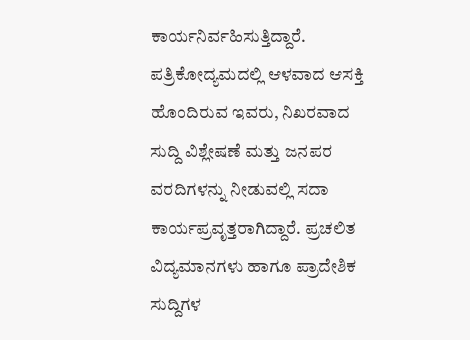ಕಾರ್ಯನಿರ್ವಹಿಸುತ್ತಿದ್ದಾರೆ. ಪತ್ರಿಕೋದ್ಯಮದಲ್ಲಿ ಆಳವಾದ ಆಸಕ್ತಿ ಹೊಂದಿರುವ ಇವರು, ನಿಖರವಾದ ಸುದ್ದಿ ವಿಶ್ಲೇಷಣೆ ಮತ್ತು ಜನಪರ ವರದಿಗಳನ್ನು ನೀಡುವಲ್ಲಿ ಸದಾ ಕಾರ್ಯಪ್ರವೃತ್ತರಾಗಿದ್ದಾರೆ. ಪ್ರಚಲಿತ ವಿದ್ಯಮಾನಗಳು ಹಾಗೂ ಪ್ರಾದೇಶಿಕ ಸುದ್ದಿಗಳ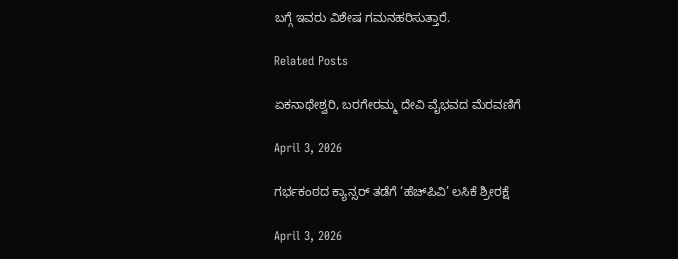ಬಗ್ಗೆ ಇವರು ವಿಶೇಷ ಗಮನಹರಿಸುತ್ತಾರೆ.

Related Posts

ಏಕನಾಥೇಶ್ವರಿ, ಬರಗೇರಮ್ಮ ದೇವಿ ವೈಭವದ ಮೆರವಣಿಗೆ

April 3, 2026

ಗರ್ಭಕಂಠದ ಕ್ಯಾನ್ಸರ್ ತಡೆಗೆ ‘ಹೆಚ್‍ಪಿವಿ’ ಲಸಿಕೆ ಶ್ರೀರಕ್ಷೆ

April 3, 2026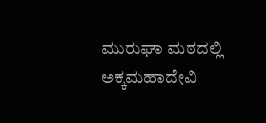ಮುರುಘಾ ಮಠದಲ್ಲಿ ಅಕ್ಕಮಹಾದೇವಿ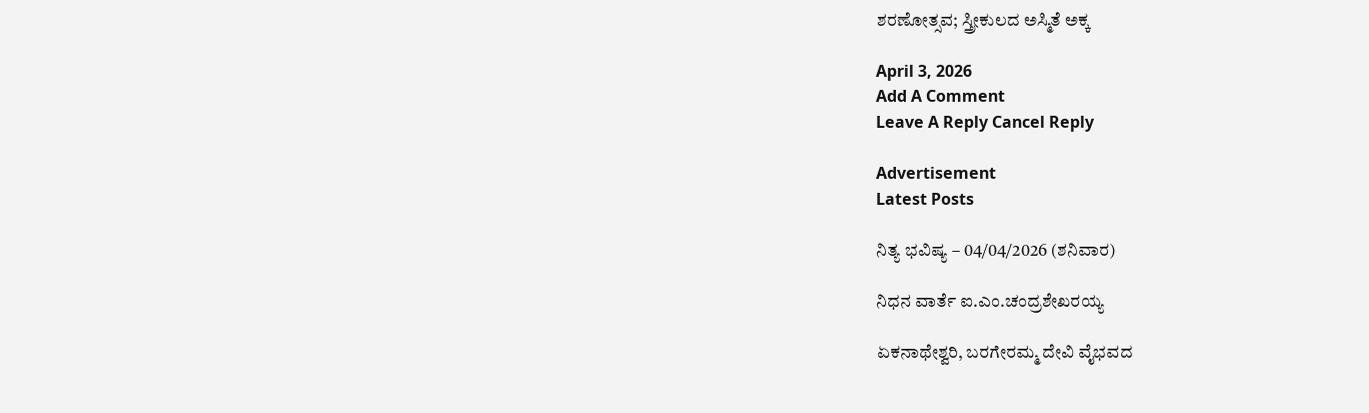ಶರಣೋತ್ಸವ; ಸ್ತ್ರೀಕುಲದ ಅಸ್ಮಿತೆ ಅಕ್ಕ

April 3, 2026
Add A Comment
Leave A Reply Cancel Reply

Advertisement
Latest Posts

ನಿತ್ಯ ಭವಿಷ್ಯ – 04/04/2026 (ಶನಿವಾರ)

ನಿಧನ ವಾರ್ತೆ ಐ.ಎಂ.ಚಂದ್ರಶೇಖರಯ್ಯ

ಏಕನಾಥೇಶ್ವರಿ, ಬರಗೇರಮ್ಮ ದೇವಿ ವೈಭವದ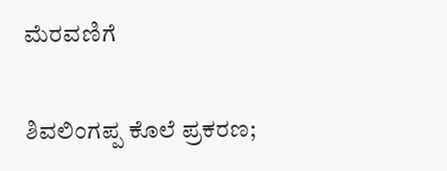ಮೆರವಣಿಗೆ

ಶಿವಲಿಂಗಪ್ಪ ಕೊಲೆ ಪ್ರಕರಣ;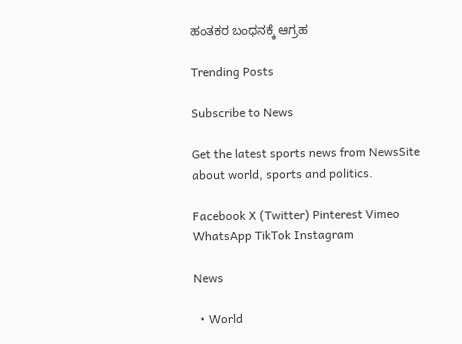ಹಂತಕರ ಬಂಧನಕ್ಕೆ ಆಗ್ರಹ

Trending Posts

Subscribe to News

Get the latest sports news from NewsSite about world, sports and politics.

Facebook X (Twitter) Pinterest Vimeo WhatsApp TikTok Instagram

News

  • World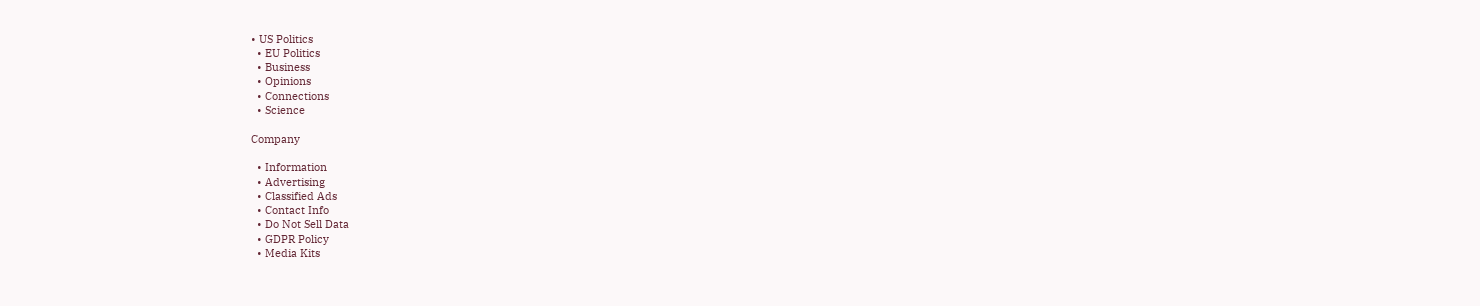• US Politics
  • EU Politics
  • Business
  • Opinions
  • Connections
  • Science

Company

  • Information
  • Advertising
  • Classified Ads
  • Contact Info
  • Do Not Sell Data
  • GDPR Policy
  • Media Kits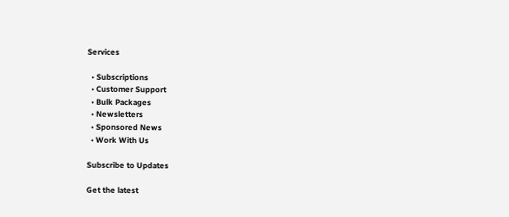Services

  • Subscriptions
  • Customer Support
  • Bulk Packages
  • Newsletters
  • Sponsored News
  • Work With Us

Subscribe to Updates

Get the latest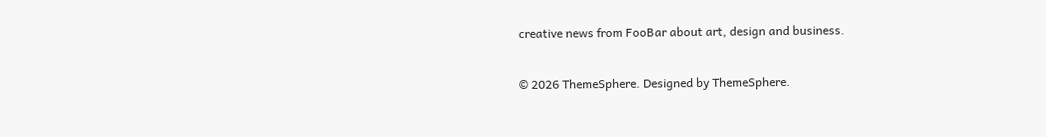creative news from FooBar about art, design and business.

© 2026 ThemeSphere. Designed by ThemeSphere.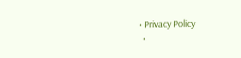• Privacy Policy
  •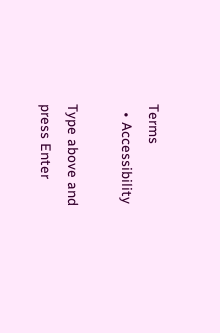Terms
  • Accessibility

Type above and press Enter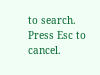to search. Press Esc to cancel.